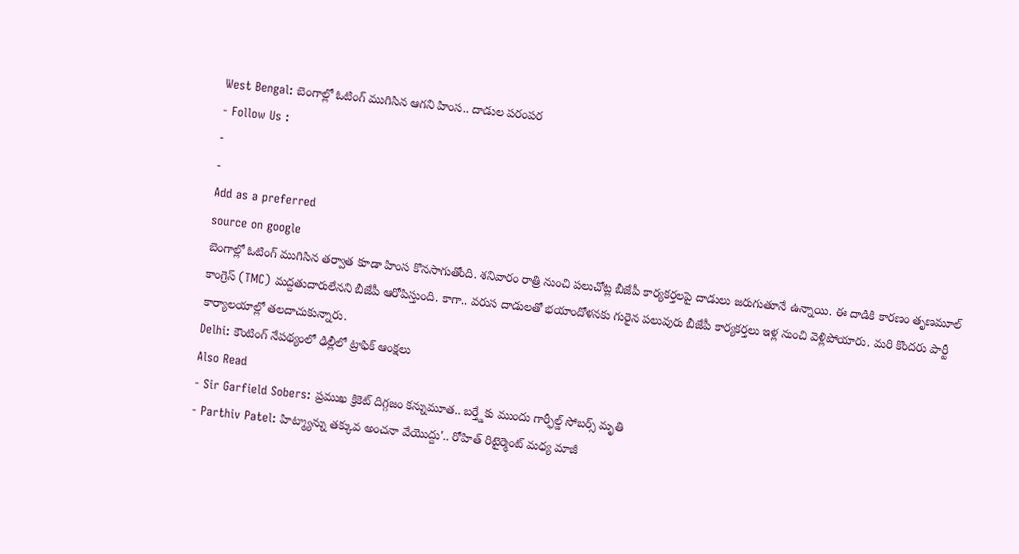West Bengal: బెంగాల్లో ఓటింగ్ ముగిసిన ఆగని హింస.. దాడుల పరంపర
- Follow Us :
-
-
Add as a preferred
source on google
బెంగాల్లో ఓటింగ్ ముగిసిన తర్వాత కూడా హింస కొనసాగుతోంది. శనివారం రాత్రి నుంచి పలుచోట్ల బీజేపీ కార్యకర్తలపై దాడులు జరుగుతూనే ఉన్నాయి. ఈ దాడికి కారణం తృణమూల్ కాంగ్రెస్ (TMC) మద్దతుదారులేనని బీజేపీ ఆరోపిస్తుంది. కాగా.. వరుస దాడులతో భయాందోళనకు గురైన పలువురు బీజేపీ కార్యకర్తలు ఇళ్ల నుంచి వెళ్లిపోయారు. మరి కొందరు పార్టీ కార్యాలయాల్లో తలదాచుకున్నారు.
Delhi: కౌంటింగ్ నేపథ్యంలో ఢిల్లీలో ట్రాఫిక్ ఆంక్షలు
Also Read
- Sir Garfield Sobers: ప్రముఖ క్రికెట్ దిగ్గజం కన్నుమూత.. బర్త్డేకు ముందు గార్ఫీల్డ్ సోబర్స్ మృతి
- Parthiv Patel: హిట్మ్యాన్ను తక్కువ అంచనా వేయొద్దు'.. రోహిత్ రిటైర్మెంట్ మధ్య మాజీ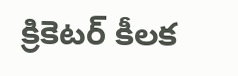క్రికెటర్ కీలక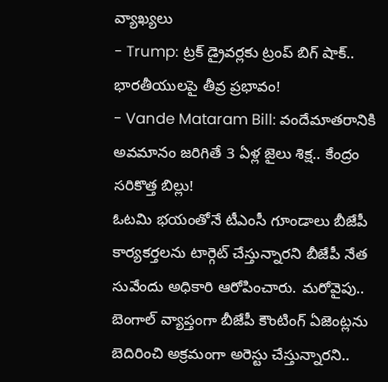వ్యాఖ్యలు
- Trump: ట్రక్ డ్రైవర్లకు ట్రంప్ బిగ్ షాక్.. భారతీయులపై తీవ్ర ప్రభావం!
- Vande Mataram Bill: వందేమాతరానికి అవమానం జరిగితే 3 ఏళ్ల జైలు శిక్ష.. కేంద్రం సరికొత్త బిల్లు!
ఓటమి భయంతోనే టీఎంసీ గూండాలు బీజేపీ కార్యకర్తలను టార్గెట్ చేస్తున్నారని బీజేపీ నేత సువేందు అధికారి ఆరోపించారు. మరోవైపు.. బెంగాల్ వ్యాప్తంగా బీజేపీ కౌంటింగ్ ఏజెంట్లను బెదిరించి అక్రమంగా అరెస్టు చేస్తున్నారని..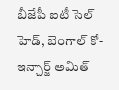బీజేపీ ఐటీ సెల్ హెడ్, బెంగాల్ కో-ఇన్చార్జ్ అమిత్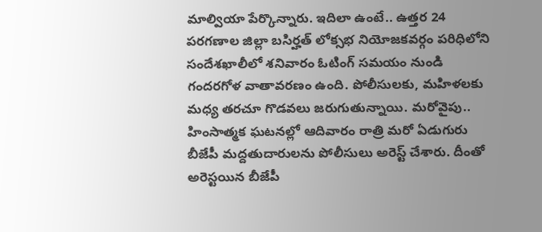మాల్వియా పేర్కొన్నారు. ఇదిలా ఉంటే.. ఉత్తర 24 పరగణాల జిల్లా బసిర్హత్ లోక్సభ నియోజకవర్గం పరిధిలోని సందేశఖాలీలో శనివారం ఓటింగ్ సమయం నుండి గందరగోళ వాతావరణం ఉంది. పోలీసులకు, మహిళలకు మధ్య తరచూ గొడవలు జరుగుతున్నాయి. మరోవైపు.. హింసాత్మక ఘటనల్లో ఆదివారం రాత్రి మరో ఏడుగురు బీజేపీ మద్దతుదారులను పోలీసులు అరెస్ట్ చేశారు. దీంతో అరెస్టయిన బీజేపీ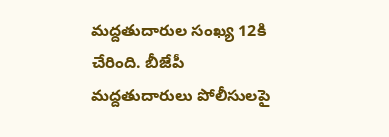మద్దతుదారుల సంఖ్య 12కి చేరింది. బీజేపీ మద్దతుదారులు పోలీసులపై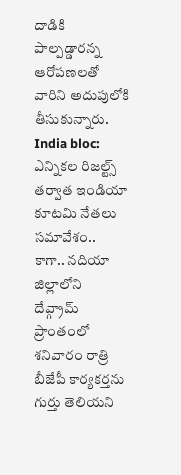దాడికి పాల్పడ్డారన్న ఆరోపణలతో వారిని అదుపులోకి తీసుకున్నారు.
India bloc: ఎన్నికల రిజల్ట్స్ తర్వాత ఇండియా కూటమి నేతలు సమావేశం..
కాగా.. నదియా జిల్లాలోని దేవ్గ్రామ్ ప్రాంతంలో శనివారం రాత్రి బీజేపీ కార్యకర్తను గుర్తు తెలియని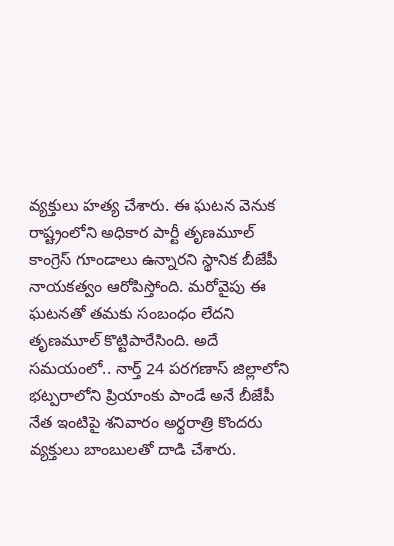వ్యక్తులు హత్య చేశారు. ఈ ఘటన వెనుక రాష్ట్రంలోని అధికార పార్టీ తృణమూల్ కాంగ్రెస్ గూండాలు ఉన్నారని స్థానిక బీజేపీ నాయకత్వం ఆరోపిస్తోంది. మరోవైపు ఈ ఘటనతో తమకు సంబంధం లేదని తృణమూల్ కొట్టిపారేసింది. అదే సమయంలో.. నార్త్ 24 పరగణాస్ జిల్లాలోని భట్పరాలోని ప్రియాంకు పాండే అనే బీజేపీ నేత ఇంటిపై శనివారం అర్థరాత్రి కొందరు వ్యక్తులు బాంబులతో దాడి చేశారు.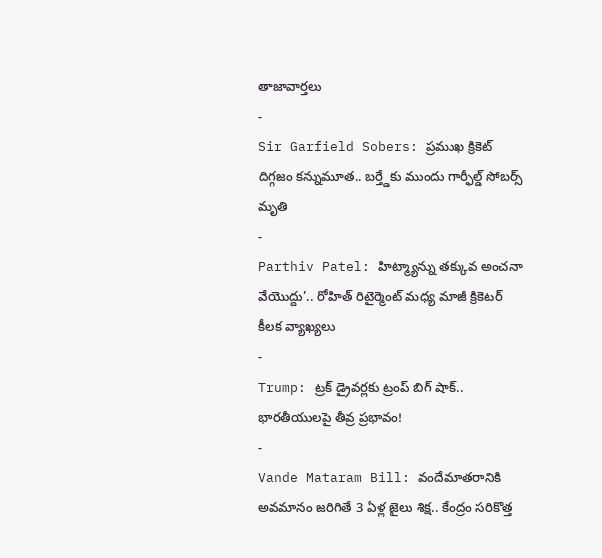తాజావార్తలు
-
Sir Garfield Sobers: ప్రముఖ క్రికెట్ దిగ్గజం కన్నుమూత.. బర్త్డేకు ముందు గార్ఫీల్డ్ సోబర్స్ మృతి
-
Parthiv Patel: హిట్మ్యాన్ను తక్కువ అంచనా వేయొద్దు’.. రోహిత్ రిటైర్మెంట్ మధ్య మాజీ క్రికెటర్ కీలక వ్యాఖ్యలు
-
Trump: ట్రక్ డ్రైవర్లకు ట్రంప్ బిగ్ షాక్.. భారతీయులపై తీవ్ర ప్రభావం!
-
Vande Mataram Bill: వందేమాతరానికి అవమానం జరిగితే 3 ఏళ్ల జైలు శిక్ష.. కేంద్రం సరికొత్త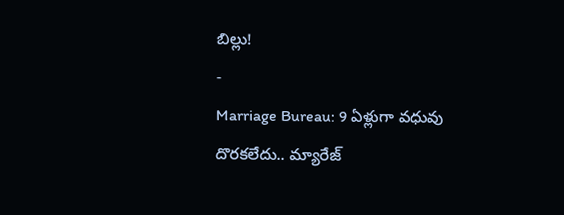బిల్లు!
-
Marriage Bureau: 9 ఏళ్లుగా వధువు దొరకలేదు.. మ్యారేజ్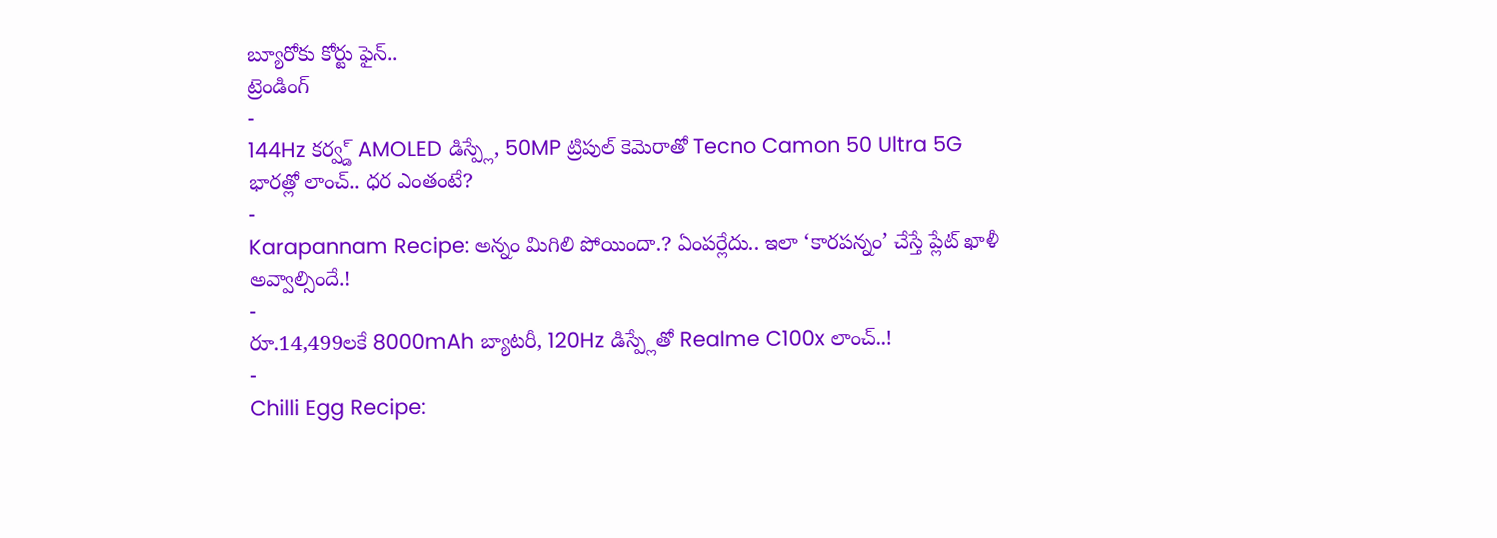బ్యూరోకు కోర్టు ఫైన్..
ట్రెండింగ్
-
144Hz కర్వ్డ్ AMOLED డిస్ప్లే, 50MP ట్రిపుల్ కెమెరాతో Tecno Camon 50 Ultra 5G భారత్లో లాంచ్.. ధర ఎంతంటే?
-
Karapannam Recipe: అన్నం మిగిలి పోయిందా.? ఏంపర్లేదు.. ఇలా ‘కారపన్నం’ చేస్తే ప్లేట్ ఖాళీ అవ్వాల్సిందే.!
-
రూ.14,499లకే 8000mAh బ్యాటరీ, 120Hz డిస్ప్లేతో Realme C100x లాంచ్..!
-
Chilli Egg Recipe: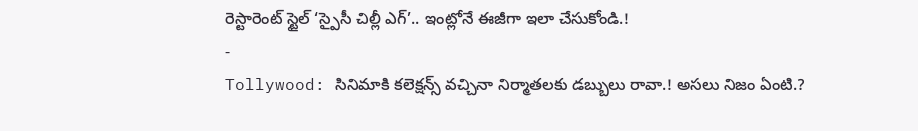రెస్టారెంట్ స్టైల్ ‘స్పైసీ చిల్లీ ఎగ్’.. ఇంట్లోనే ఈజీగా ఇలా చేసుకోండి.!
-
Tollywood: సినిమాకి కలెక్షన్స్ వచ్చినా నిర్మాతలకు డబ్బులు రావా.! అసలు నిజం ఏంటి.?